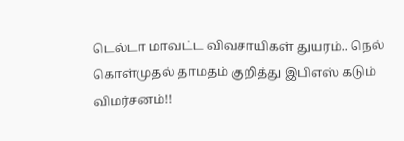டெல்டா மாவட்ட விவசாயிகள் துயரம்.. நெல் கொள்முதல் தாமதம் குறித்து இபிஎஸ் கடும் விமர்சனம்!!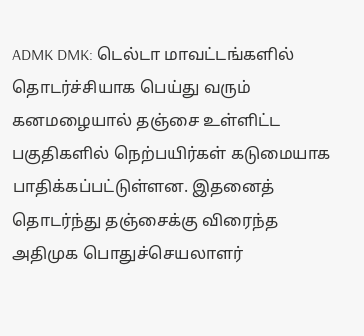ADMK DMK: டெல்டா மாவட்டங்களில் தொடர்ச்சியாக பெய்து வரும் கனமழையால் தஞ்சை உள்ளிட்ட பகுதிகளில் நெற்பயிர்கள் கடுமையாக பாதிக்கப்பட்டுள்ளன. இதனைத் தொடர்ந்து தஞ்சைக்கு விரைந்த அதிமுக பொதுச்செயலாளர்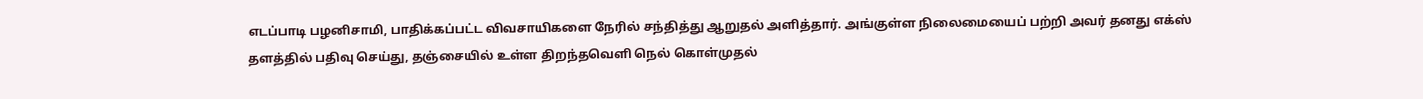எடப்பாடி பழனிசாமி, பாதிக்கப்பட்ட விவசாயிகளை நேரில் சந்தித்து ஆறுதல் அளித்தார். அங்குள்ள நிலைமையைப் பற்றி அவர் தனது எக்ஸ் தளத்தில் பதிவு செய்து, தஞ்சையில் உள்ள திறந்தவெளி நெல் கொள்முதல்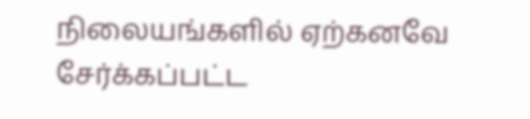நிலையங்களில் ஏற்கனவே சேர்க்கப்பட்ட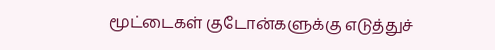மூட்டைகள் குடோன்களுக்கு எடுத்துச்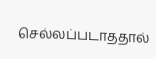செல்லப்படாததால்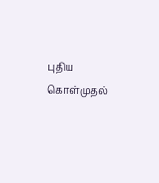புதிய கொள்முதல்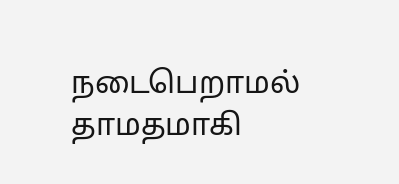நடைபெறாமல் தாமதமாகி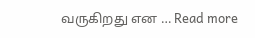வருகிறது என … Read more